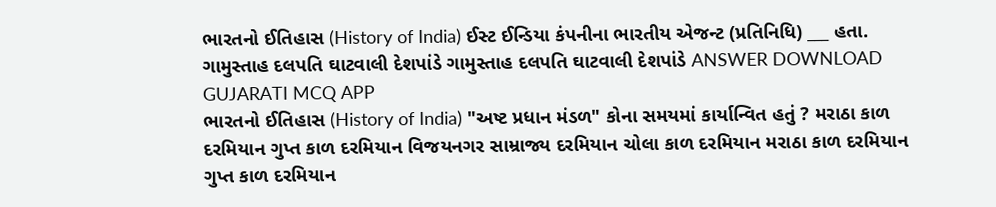ભારતનો ઈતિહાસ (History of India) ઈસ્ટ ઈન્ડિયા કંપનીના ભારતીય એજન્ટ (પ્રતિનિધિ) ___ હતા. ગામુસ્તાહ દલપતિ ઘાટવાલી દેશપાંડે ગામુસ્તાહ દલપતિ ઘાટવાલી દેશપાંડે ANSWER DOWNLOAD GUJARATI MCQ APP
ભારતનો ઈતિહાસ (History of India) "અષ્ટ પ્રધાન મંડળ" કોના સમયમાં કાર્યાન્વિત હતું ? મરાઠા કાળ દરમિયાન ગુપ્ત કાળ દરમિયાન વિજયનગર સામ્રાજ્ય દરમિયાન ચોલા કાળ દરમિયાન મરાઠા કાળ દરમિયાન ગુપ્ત કાળ દરમિયાન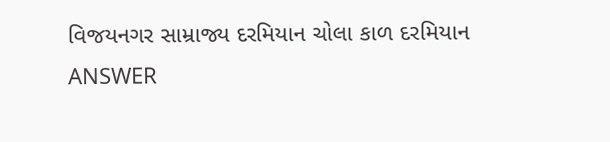વિજયનગર સામ્રાજ્ય દરમિયાન ચોલા કાળ દરમિયાન ANSWER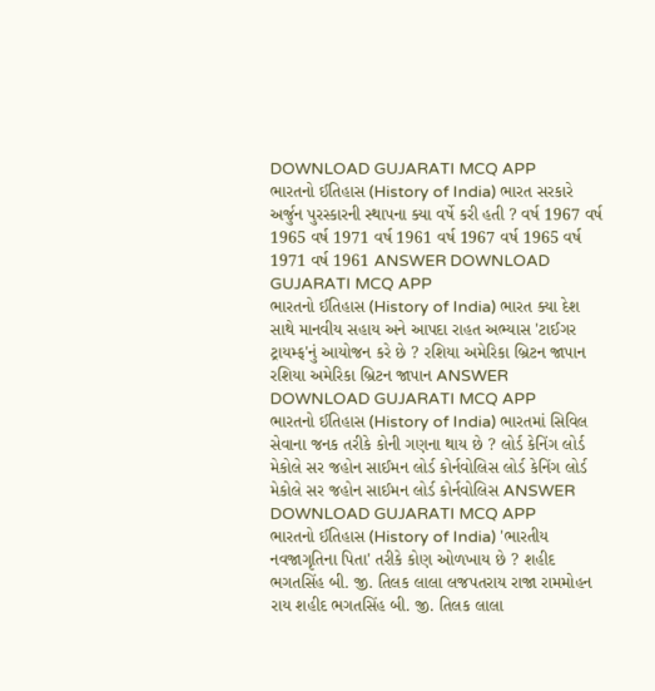DOWNLOAD GUJARATI MCQ APP
ભારતનો ઈતિહાસ (History of India) ભારત સરકારે અર્જુન પુરસ્કારની સ્થાપના ક્યા વર્ષે કરી હતી ? વર્ષ 1967 વર્ષ 1965 વર્ષ 1971 વર્ષ 1961 વર્ષ 1967 વર્ષ 1965 વર્ષ 1971 વર્ષ 1961 ANSWER DOWNLOAD GUJARATI MCQ APP
ભારતનો ઈતિહાસ (History of India) ભારત ક્યા દેશ સાથે માનવીય સહાય અને આપદા રાહત અભ્યાસ 'ટાઈગર ટ્રાયમ્ફ'નું આયોજન કરે છે ? રશિયા અમેરિકા બ્રિટન જાપાન રશિયા અમેરિકા બ્રિટન જાપાન ANSWER DOWNLOAD GUJARATI MCQ APP
ભારતનો ઈતિહાસ (History of India) ભારતમાં સિવિલ સેવાના જનક તરીકે કોની ગણના થાય છે ? લોર્ડ કેનિંગ લોર્ડ મેકોલે સર જહોન સાઈમન લોર્ડ કોર્નવોલિસ લોર્ડ કેનિંગ લોર્ડ મેકોલે સર જહોન સાઈમન લોર્ડ કોર્નવોલિસ ANSWER DOWNLOAD GUJARATI MCQ APP
ભારતનો ઈતિહાસ (History of India) 'ભારતીય નવજાગૃતિના પિતા' તરીકે કોણ ઓળખાય છે ? શહીદ ભગતસિંહ બી. જી. તિલક લાલા લજપતરાય રાજા રામમોહન રાય શહીદ ભગતસિંહ બી. જી. તિલક લાલા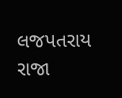લજપતરાય રાજા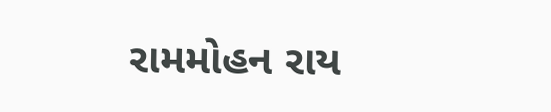રામમોહન રાય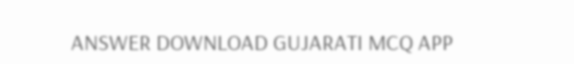ANSWER DOWNLOAD GUJARATI MCQ APP